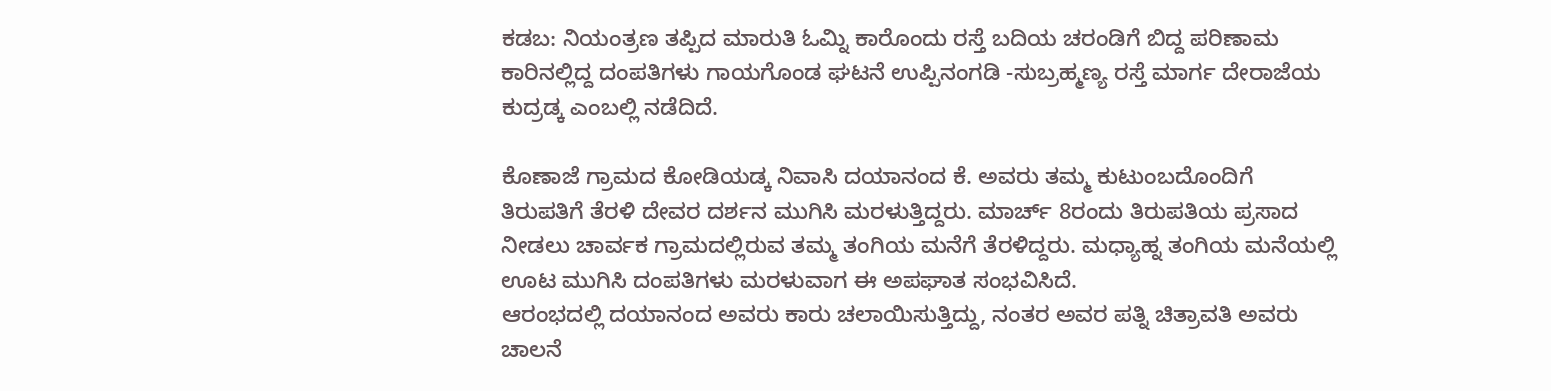ಕಡಬ: ನಿಯಂತ್ರಣ ತಪ್ಪಿದ ಮಾರುತಿ ಓಮ್ನಿ ಕಾರೊಂದು ರಸ್ತೆ ಬದಿಯ ಚರಂಡಿಗೆ ಬಿದ್ದ ಪರಿಣಾಮ ಕಾರಿನಲ್ಲಿದ್ದ ದಂಪತಿಗಳು ಗಾಯಗೊಂಡ ಘಟನೆ ಉಪ್ಪಿನಂಗಡಿ -ಸುಬ್ರಹ್ಮಣ್ಯ ರಸ್ತೆ ಮಾರ್ಗ ದೇರಾಜೆಯ ಕುದ್ರಡ್ಕ ಎಂಬಲ್ಲಿ ನಡೆದಿದೆ.

ಕೊಣಾಜೆ ಗ್ರಾಮದ ಕೋಡಿಯಡ್ಕ ನಿವಾಸಿ ದಯಾನಂದ ಕೆ. ಅವರು ತಮ್ಮ ಕುಟುಂಬದೊಂದಿಗೆ ತಿರುಪತಿಗೆ ತೆರಳಿ ದೇವರ ದರ್ಶನ ಮುಗಿಸಿ ಮರಳುತ್ತಿದ್ದರು. ಮಾರ್ಚ್ 8ರಂದು ತಿರುಪತಿಯ ಪ್ರಸಾದ ನೀಡಲು ಚಾರ್ವಕ ಗ್ರಾಮದಲ್ಲಿರುವ ತಮ್ಮ ತಂಗಿಯ ಮನೆಗೆ ತೆರಳಿದ್ದರು. ಮಧ್ಯಾಹ್ನ ತಂಗಿಯ ಮನೆಯಲ್ಲಿ ಊಟ ಮುಗಿಸಿ ದಂಪತಿಗಳು ಮರಳುವಾಗ ಈ ಅಪಘಾತ ಸಂಭವಿಸಿದೆ.
ಆರಂಭದಲ್ಲಿ ದಯಾನಂದ ಅವರು ಕಾರು ಚಲಾಯಿಸುತ್ತಿದ್ದು, ನಂತರ ಅವರ ಪತ್ನಿ ಚಿತ್ರಾವತಿ ಅವರು ಚಾಲನೆ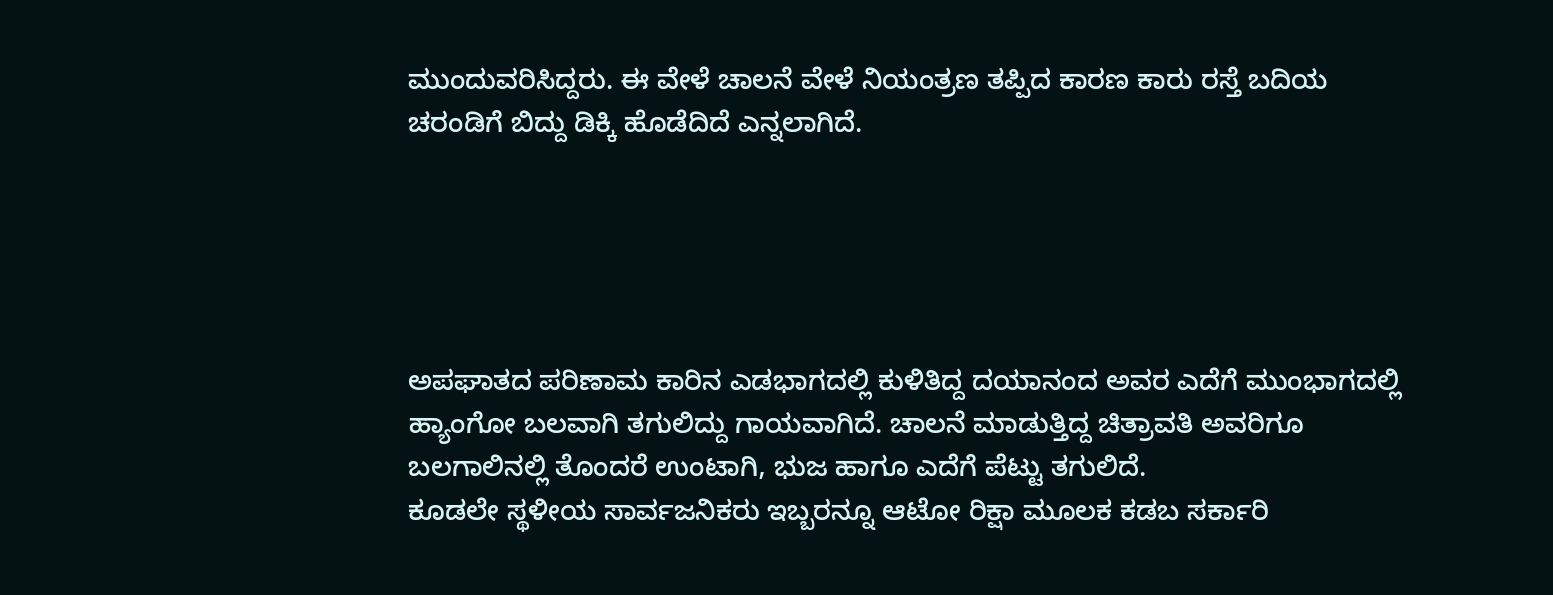ಮುಂದುವರಿಸಿದ್ದರು. ಈ ವೇಳೆ ಚಾಲನೆ ವೇಳೆ ನಿಯಂತ್ರಣ ತಪ್ಪಿದ ಕಾರಣ ಕಾರು ರಸ್ತೆ ಬದಿಯ ಚರಂಡಿಗೆ ಬಿದ್ದು ಡಿಕ್ಕಿ ಹೊಡೆದಿದೆ ಎನ್ನಲಾಗಿದೆ.





ಅಪಘಾತದ ಪರಿಣಾಮ ಕಾರಿನ ಎಡಭಾಗದಲ್ಲಿ ಕುಳಿತಿದ್ದ ದಯಾನಂದ ಅವರ ಎದೆಗೆ ಮುಂಭಾಗದಲ್ಲಿ ಹ್ಯಾಂಗೋ ಬಲವಾಗಿ ತಗುಲಿದ್ದು ಗಾಯವಾಗಿದೆ. ಚಾಲನೆ ಮಾಡುತ್ತಿದ್ದ ಚಿತ್ರಾವತಿ ಅವರಿಗೂ ಬಲಗಾಲಿನಲ್ಲಿ ತೊಂದರೆ ಉಂಟಾಗಿ, ಭುಜ ಹಾಗೂ ಎದೆಗೆ ಪೆಟ್ಟು ತಗುಲಿದೆ.
ಕೂಡಲೇ ಸ್ಥಳೀಯ ಸಾರ್ವಜನಿಕರು ಇಬ್ಬರನ್ನೂ ಆಟೋ ರಿಕ್ಷಾ ಮೂಲಕ ಕಡಬ ಸರ್ಕಾರಿ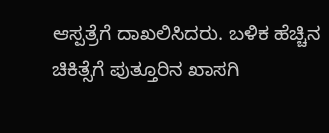ಆಸ್ಪತ್ರೆಗೆ ದಾಖಲಿಸಿದರು. ಬಳಿಕ ಹೆಚ್ಚಿನ ಚಿಕಿತ್ಸೆಗೆ ಪುತ್ತೂರಿನ ಖಾಸಗಿ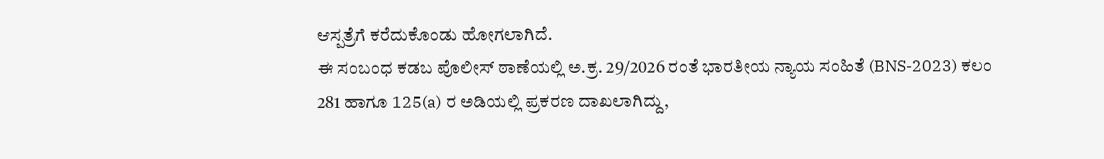ಆಸ್ಪತ್ರೆಗೆ ಕರೆದುಕೊಂಡು ಹೋಗಲಾಗಿದೆ.
ಈ ಸಂಬಂಧ ಕಡಬ ಪೊಲೀಸ್ ಠಾಣೆಯಲ್ಲಿ ಅ.ಕ್ರ. 29/2026 ರಂತೆ ಭಾರತೀಯ ನ್ಯಾಯ ಸಂಹಿತೆ (BNS-2023) ಕಲಂ 281 ಹಾಗೂ 125(a) ರ ಅಡಿಯಲ್ಲಿ ಪ್ರಕರಣ ದಾಖಲಾಗಿದ್ದು,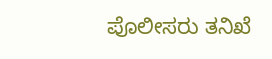ಪೊಲೀಸರು ತನಿಖೆ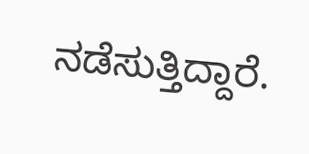ನಡೆಸುತ್ತಿದ್ದಾರೆ.